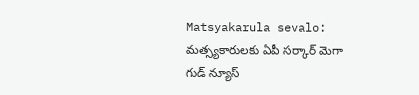Matsyakarula sevalo: మత్స్యకారులకు ఏపీ సర్కార్ మెగా గుడ్ న్యూస్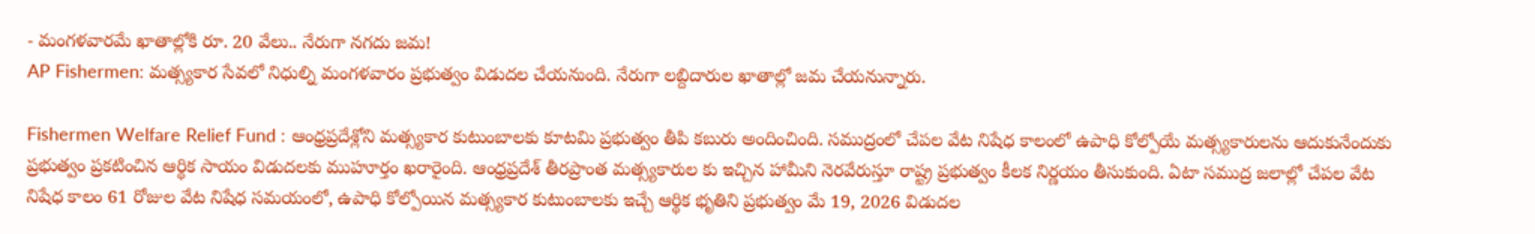- మంగళవారమే ఖాతాల్లోకి రూ. 20 వేలు.. నేరుగా నగదు జమ!
AP Fishermen: మత్స్యకార సేవలో నిధుల్ని మంగళవారం ప్రభుత్వం విడుదల చేయనుంది. నేరుగా లబ్దిదారుల ఖాతాల్లో జమ చేయనున్నారు.

Fishermen Welfare Relief Fund : ఆంధ్రప్రదేశ్లోని మత్స్యకార కుటుంబాలకు కూటమి ప్రభుత్వం తీపి కబురు అందించింది. సముద్రంలో చేపల వేట నిషేధ కాలంలో ఉపాధి కోల్పోయే మత్స్యకారులను ఆదుకునేందుకు ప్రభుత్వం ప్రకటించిన ఆర్థిక సాయం విడుదలకు ముహూర్తం ఖరారైంది. ఆంధ్రప్రదేశ్ తీరప్రాంత మత్స్యకారుల కు ఇచ్చిన హామీని నెరవేరుస్తూ రాష్ట్ర ప్రభుత్వం కీలక నిర్ణయం తీసుకుంది. ఏటా సముద్ర జలాల్లో చేపల వేట నిషేధ కాలం 61 రోజుల వేట నిషేధ సమయంలో, ఉపాధి కోల్పోయిన మత్స్యకార కుటుంబాలకు ఇచ్చే ఆర్థిక భృతిని ప్రభుత్వం మే 19, 2026 విడుదల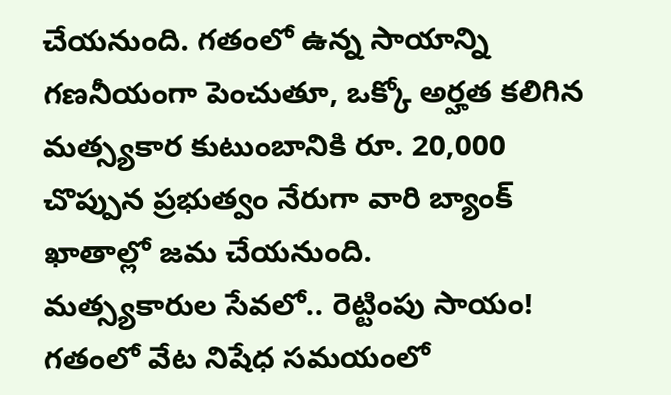చేయనుంది. గతంలో ఉన్న సాయాన్ని గణనీయంగా పెంచుతూ, ఒక్కో అర్హత కలిగిన మత్స్యకార కుటుంబానికి రూ. 20,000 చొప్పున ప్రభుత్వం నేరుగా వారి బ్యాంక్ ఖాతాల్లో జమ చేయనుంది.
మత్స్యకారుల సేవలో.. రెట్టింపు సాయం!
గతంలో వేట నిషేధ సమయంలో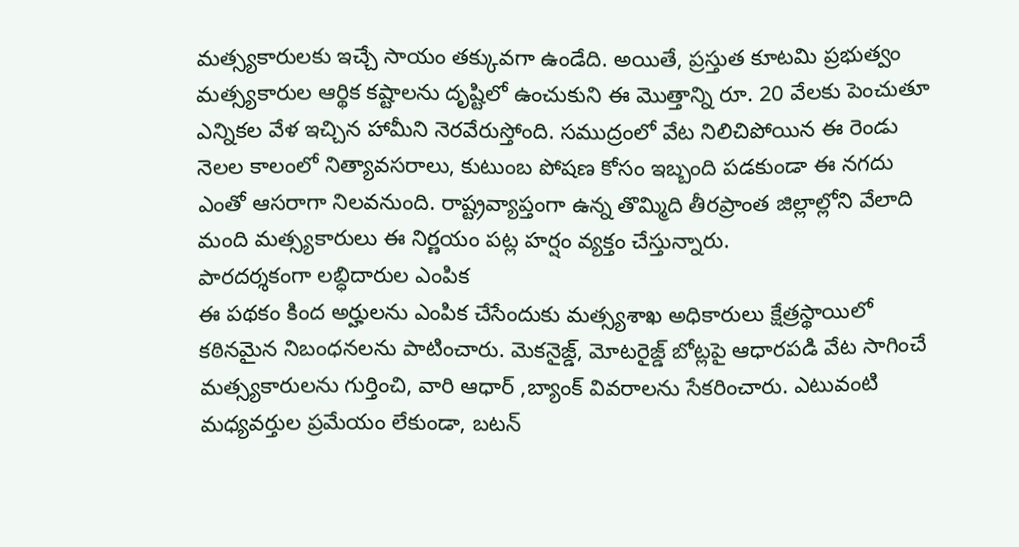మత్స్యకారులకు ఇచ్చే సాయం తక్కువగా ఉండేది. అయితే, ప్రస్తుత కూటమి ప్రభుత్వం మత్స్యకారుల ఆర్థిక కష్టాలను దృష్టిలో ఉంచుకుని ఈ మొత్తాన్ని రూ. 20 వేలకు పెంచుతూ ఎన్నికల వేళ ఇచ్చిన హామీని నెరవేరుస్తోంది. సముద్రంలో వేట నిలిచిపోయిన ఈ రెండు నెలల కాలంలో నిత్యావసరాలు, కుటుంబ పోషణ కోసం ఇబ్బంది పడకుండా ఈ నగదు ఎంతో ఆసరాగా నిలవనుంది. రాష్ట్రవ్యాప్తంగా ఉన్న తొమ్మిది తీరప్రాంత జిల్లాల్లోని వేలాది మంది మత్స్యకారులు ఈ నిర్ణయం పట్ల హర్షం వ్యక్తం చేస్తున్నారు.
పారదర్శకంగా లబ్ధిదారుల ఎంపిక
ఈ పథకం కింద అర్హులను ఎంపిక చేసేందుకు మత్స్యశాఖ అధికారులు క్షేత్రస్థాయిలో కఠినమైన నిబంధనలను పాటించారు. మెకనైజ్డ్, మోటరైజ్డ్ బోట్లపై ఆధారపడి వేట సాగించే మత్స్యకారులను గుర్తించి, వారి ఆధార్ ,బ్యాంక్ వివరాలను సేకరించారు. ఎటువంటి మధ్యవర్తుల ప్రమేయం లేకుండా, బటన్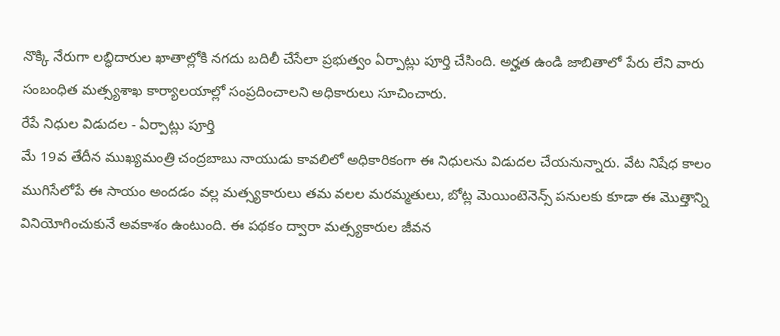నొక్కి నేరుగా లబ్ధిదారుల ఖాతాల్లోకి నగదు బదిలీ చేసేలా ప్రభుత్వం ఏర్పాట్లు పూర్తి చేసింది. అర్హత ఉండి జాబితాలో పేరు లేని వారు సంబంధిత మత్స్యశాఖ కార్యాలయాల్లో సంప్రదించాలని అధికారులు సూచించారు.
రేపే నిధుల విడుదల - ఏర్పాట్లు పూర్తి
మే 19వ తేదీన ముఖ్యమంత్రి చంద్రబాబు నాయుడు కావలిలో అధికారికంగా ఈ నిధులను విడుదల చేయనున్నారు. వేట నిషేధ కాలం ముగిసేలోపే ఈ సాయం అందడం వల్ల మత్స్యకారులు తమ వలల మరమ్మతులు, బోట్ల మెయింటెనెన్స్ పనులకు కూడా ఈ మొత్తాన్ని వినియోగించుకునే అవకాశం ఉంటుంది. ఈ పథకం ద్వారా మత్స్యకారుల జీవన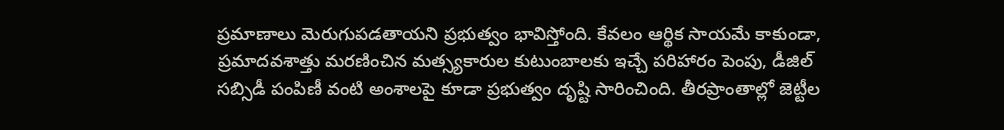ప్రమాణాలు మెరుగుపడతాయని ప్రభుత్వం భావిస్తోంది. కేవలం ఆర్థిక సాయమే కాకుండా, ప్రమాదవశాత్తు మరణించిన మత్స్యకారుల కుటుంబాలకు ఇచ్చే పరిహారం పెంపు, డీజిల్ సబ్సిడీ పంపిణీ వంటి అంశాలపై కూడా ప్రభుత్వం దృష్టి సారించింది. తీరప్రాంతాల్లో జెట్టీల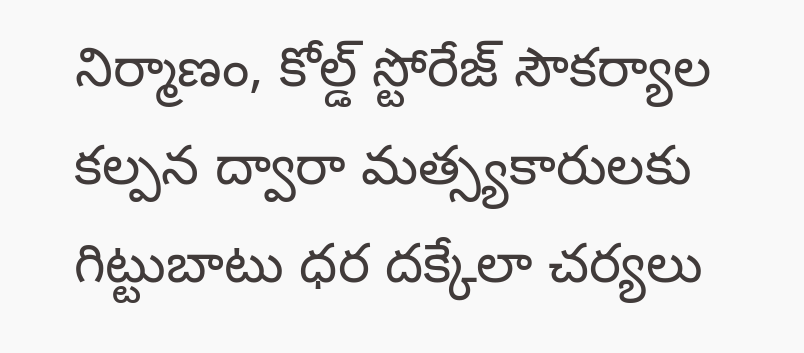నిర్మాణం, కోల్డ్ స్టోరేజ్ సౌకర్యాల కల్పన ద్వారా మత్స్యకారులకు గిట్టుబాటు ధర దక్కేలా చర్యలు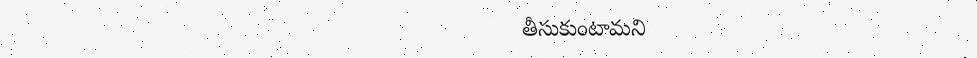తీసుకుంటామని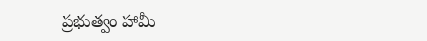ప్రభుత్వం హామీ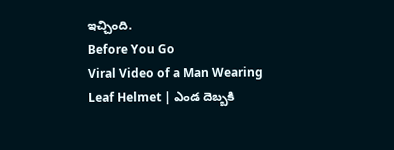ఇచ్చింది.
Before You Go
Viral Video of a Man Wearing Leaf Helmet | ఎండ దెబ్బకి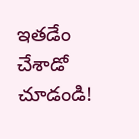ఇతడేం చేశాడో చూడండి!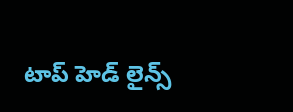టాప్ హెడ్ లైన్స్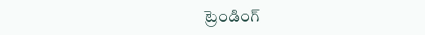ట్రెండింగ్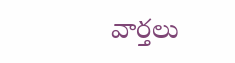వార్తలు